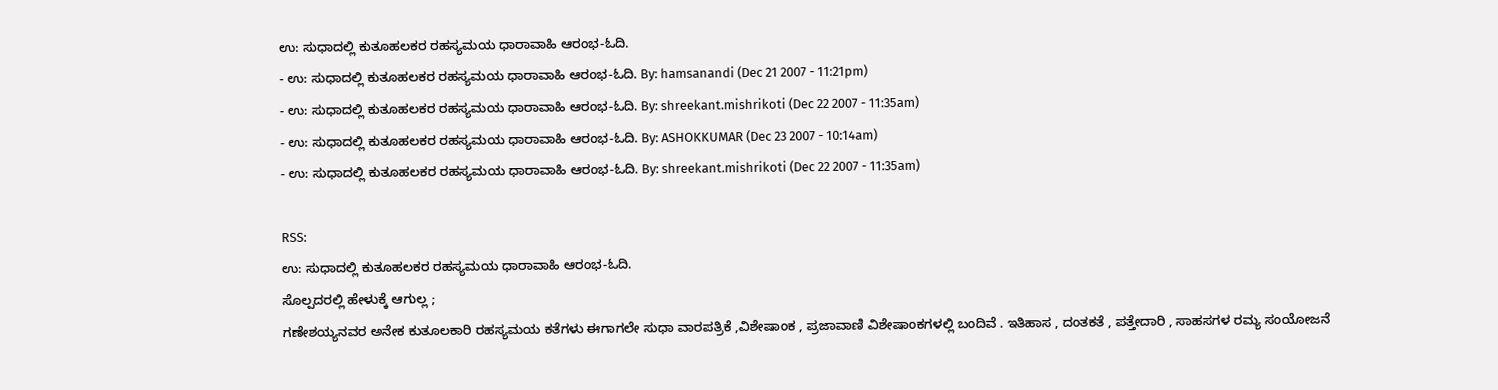ಉ: ಸುಧಾದಲ್ಲಿ ಕುತೂಹಲಕರ ರಹಸ್ಯಮಯ ಧಾರಾವಾಹಿ ಆರಂಭ-ಓದಿ.
- ಉ: ಸುಧಾದಲ್ಲಿ ಕುತೂಹಲಕರ ರಹಸ್ಯಮಯ ಧಾರಾವಾಹಿ ಆರಂಭ-ಓದಿ. By: hamsanandi (Dec 21 2007 - 11:21pm)
- ಉ: ಸುಧಾದಲ್ಲಿ ಕುತೂಹಲಕರ ರಹಸ್ಯಮಯ ಧಾರಾವಾಹಿ ಆರಂಭ-ಓದಿ. By: shreekant.mishrikoti (Dec 22 2007 - 11:35am)
- ಉ: ಸುಧಾದಲ್ಲಿ ಕುತೂಹಲಕರ ರಹಸ್ಯಮಯ ಧಾರಾವಾಹಿ ಆರಂಭ-ಓದಿ. By: ASHOKKUMAR (Dec 23 2007 - 10:14am)
- ಉ: ಸುಧಾದಲ್ಲಿ ಕುತೂಹಲಕರ ರಹಸ್ಯಮಯ ಧಾರಾವಾಹಿ ಆರಂಭ-ಓದಿ. By: shreekant.mishrikoti (Dec 22 2007 - 11:35am)

RSS:
ಉ: ಸುಧಾದಲ್ಲಿ ಕುತೂಹಲಕರ ರಹಸ್ಯಮಯ ಧಾರಾವಾಹಿ ಆರಂಭ-ಓದಿ.
ಸೊಲ್ಪದರಲ್ಲಿ ಹೇಳುಕ್ಕೆ ಆಗುಲ್ಲ ;
ಗಣೇಶಯ್ಯನವರ ಅನೇಕ ಕುತೂಲಕಾರಿ ರಹಸ್ಯಮಯ ಕತೆಗಳು ಈಗಾಗಲೇ ಸುಧಾ ವಾರಪತ್ರಿಕೆ ,ವಿಶೇಷಾಂಕ , ಪ್ರಜಾವಾಣಿ ವಿಶೇಷಾಂಕಗಳಲ್ಲಿ ಬಂದಿವೆ . ಇತಿಹಾಸ , ದಂತಕತೆ , ಪತ್ತೇದಾರಿ , ಸಾಹಸಗಳ ರಮ್ಯ ಸಂಯೋಜನೆ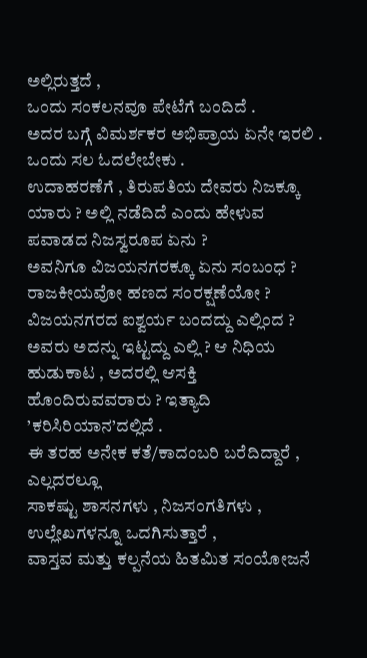ಅಲ್ಲಿರುತ್ತದೆ ,
ಒಂದು ಸಂಕಲನವೂ ಪೇಟೆಗೆ ಬಂದಿದೆ .
ಅದರ ಬಗ್ಗೆ ವಿಮರ್ಶಕರ ಅಭಿಪ್ರಾಯ ಏನೇ ಇರಲಿ . ಒಂದು ಸಲ ಓದಲೇಬೇಕು .
ಉದಾಹರಣೆಗೆ , ತಿರುಪತಿಯ ದೇವರು ನಿಜಕ್ಕೂ ಯಾರು ? ಅಲ್ಲಿ ನಡೆದಿದೆ ಎಂದು ಹೇಳುವ ಪವಾಡದ ನಿಜಸ್ವರೂಪ ಏನು ?
ಅವನಿಗೂ ವಿಜಯನಗರಕ್ಕೂ ಏನು ಸಂಬಂಧ ? ರಾಜಕೀಯವೋ ಹಣದ ಸಂರಕ್ಷಣೆಯೋ ?
ವಿಜಯನಗರದ ಐಶ್ವರ್ಯ ಬಂದದ್ದು ಎಲ್ಲಿಂದ ? ಅವರು ಅದನ್ನು ಇಟ್ಟದ್ದು ಎಲ್ಲಿ ? ಆ ನಿಧಿಯ ಹುಡುಕಾಟ , ಅದರಲ್ಲಿ ಆಸಕ್ತಿ ಹೊಂದಿರುವವರಾರು ? ಇತ್ಯಾದಿ ’ಕರಿಸಿರಿಯಾನ’ದಲ್ಲಿದೆ .
ಈ ತರಹ ಅನೇಕ ಕತೆ/ಕಾದಂಬರಿ ಬರೆದಿದ್ದಾರೆ , ಎಲ್ಲದರಲ್ಲೂ
ಸಾಕಷ್ಟು ಶಾಸನಗಳು , ನಿಜಸಂಗತಿಗಳು , ಉಲ್ಲೇಖಗಳನ್ನೂ ಒದಗಿಸುತ್ತಾರೆ ,
ವಾಸ್ತವ ಮತ್ತು ಕಲ್ಪನೆಯ ಹಿತಮಿತ ಸಂಯೋಜನೆ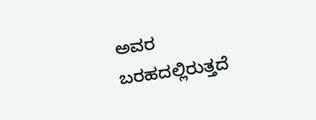ಅವರ ಬರಹದಲ್ಲಿರುತ್ತದೆ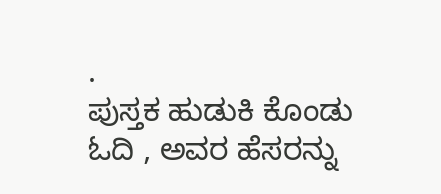.
ಪುಸ್ತಕ ಹುಡುಕಿ ಕೊಂಡು ಓದಿ , ಅವರ ಹೆಸರನ್ನು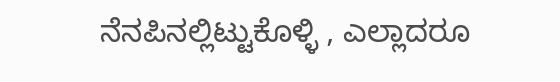ನೆನಪಿನಲ್ಲಿಟ್ಟುಕೊಳ್ಳಿ , ಎಲ್ಲಾದರೂ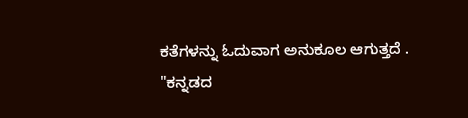ಕತೆಗಳನ್ನು ಓದುವಾಗ ಅನುಕೂಲ ಆಗುತ್ತದೆ .
"ಕನ್ನಡದ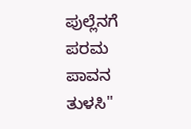ಪುಲ್ಲೆನಗೆ ಪರಮ ಪಾವನ ತುಳಸಿ"